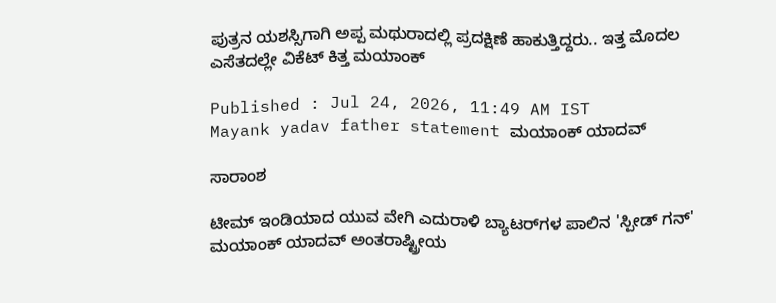ಪುತ್ರನ ಯಶಸ್ಸಿಗಾಗಿ ಅಪ್ಪ ಮಥುರಾದಲ್ಲಿ ಪ್ರದಕ್ಷಿಣೆ ಹಾಕುತ್ತಿದ್ದರು.. ಇತ್ತ ಮೊದಲ ಎಸೆತದಲ್ಲೇ ವಿಕೆಟ್ ಕಿತ್ತ ಮಯಾಂಕ್

Published : Jul 24, 2026, 11:49 AM IST
Mayank yadav father statement ಮಯಾಂಕ್ ಯಾದವ್

ಸಾರಾಂಶ

ಟೀಮ್ ಇಂಡಿಯಾದ ಯುವ ವೇಗಿ ಎದುರಾಳಿ ಬ್ಯಾಟರ್‌ಗಳ ಪಾಲಿನ 'ಸ್ಪೀಡ್ ಗನ್' ಮಯಾಂಕ್ ಯಾದವ್ ಅಂತರಾಷ್ಟ್ರೀಯ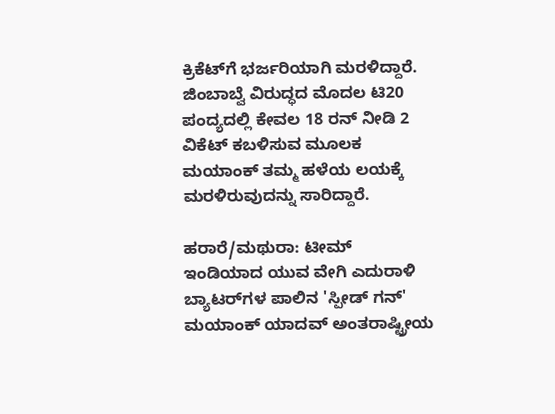ಕ್ರಿಕೆಟ್‌ಗೆ ಭರ್ಜರಿಯಾಗಿ ಮರಳಿದ್ದಾರೆ. ಜಿಂಬಾಬ್ವೆ ವಿರುದ್ಧದ ಮೊದಲ ಟಿ20 ಪಂದ್ಯದಲ್ಲಿ ಕೇವಲ 18 ರನ್ ನೀಡಿ 2 ವಿಕೆಟ್ ಕಬಳಿಸುವ ಮೂಲಕ ಮಯಾಂಕ್ ತಮ್ಮ ಹಳೆಯ ಲಯಕ್ಕೆ ಮರಳಿರುವುದನ್ನು ಸಾರಿದ್ದಾರೆ.

ಹರಾರೆ/ಮಥುರಾ: ಟೀಮ್ ಇಂಡಿಯಾದ ಯುವ ವೇಗಿ ಎದುರಾಳಿ ಬ್ಯಾಟರ್‌ಗಳ ಪಾಲಿನ 'ಸ್ಪೀಡ್ ಗನ್' ಮಯಾಂಕ್ ಯಾದವ್ ಅಂತರಾಷ್ಟ್ರೀಯ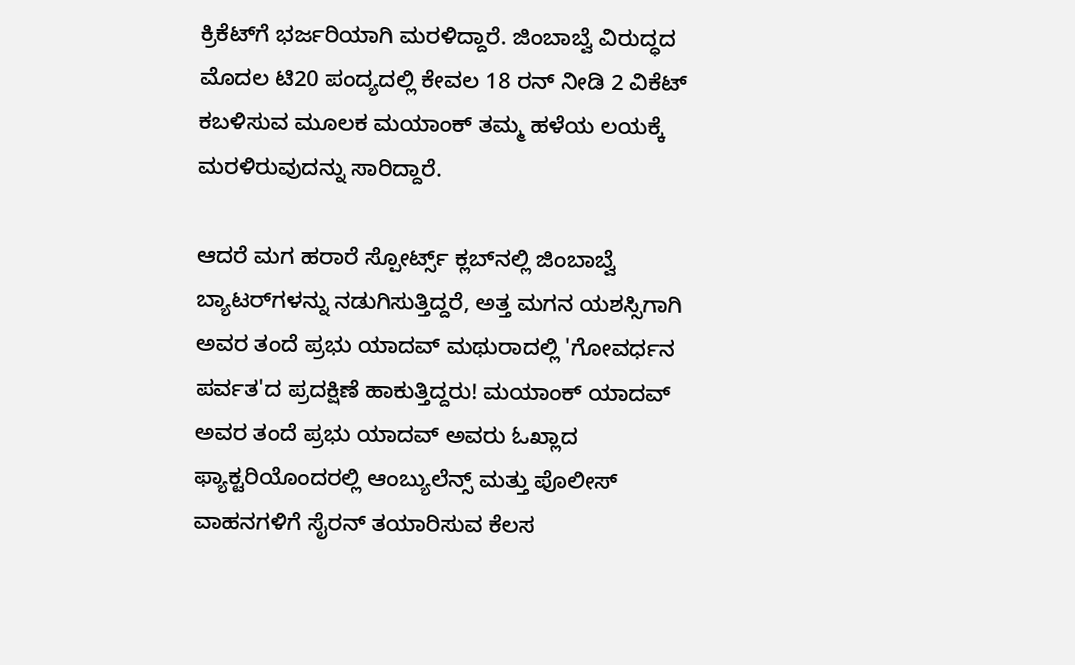ಕ್ರಿಕೆಟ್‌ಗೆ ಭರ್ಜರಿಯಾಗಿ ಮರಳಿದ್ದಾರೆ. ಜಿಂಬಾಬ್ವೆ ವಿರುದ್ಧದ ಮೊದಲ ಟಿ20 ಪಂದ್ಯದಲ್ಲಿ ಕೇವಲ 18 ರನ್ ನೀಡಿ 2 ವಿಕೆಟ್ ಕಬಳಿಸುವ ಮೂಲಕ ಮಯಾಂಕ್ ತಮ್ಮ ಹಳೆಯ ಲಯಕ್ಕೆ ಮರಳಿರುವುದನ್ನು ಸಾರಿದ್ದಾರೆ.

ಆದರೆ ಮಗ ಹರಾರೆ ಸ್ಪೋರ್ಟ್ಸ್ ಕ್ಲಬ್‌ನಲ್ಲಿ ಜಿಂಬಾಬ್ವೆ ಬ್ಯಾಟರ್‌ಗಳನ್ನು ನಡುಗಿಸುತ್ತಿದ್ದರೆ, ಅತ್ತ ಮಗನ ಯಶಸ್ಸಿಗಾಗಿ ಅವರ ತಂದೆ ಪ್ರಭು ಯಾದವ್ ಮಥುರಾದಲ್ಲಿ 'ಗೋವರ್ಧನ ಪರ್ವತ'ದ ಪ್ರದಕ್ಷಿಣೆ ಹಾಕುತ್ತಿದ್ದರು! ಮಯಾಂಕ್ ಯಾದವ್ ಅವರ ತಂದೆ ಪ್ರಭು ಯಾದವ್ ಅವರು ಓಖ್ಲಾದ ಫ್ಯಾಕ್ಟರಿಯೊಂದರಲ್ಲಿ ಆಂಬ್ಯುಲೆನ್ಸ್ ಮತ್ತು ಪೊಲೀಸ್ ವಾಹನಗಳಿಗೆ ಸೈರನ್ ತಯಾರಿಸುವ ಕೆಲಸ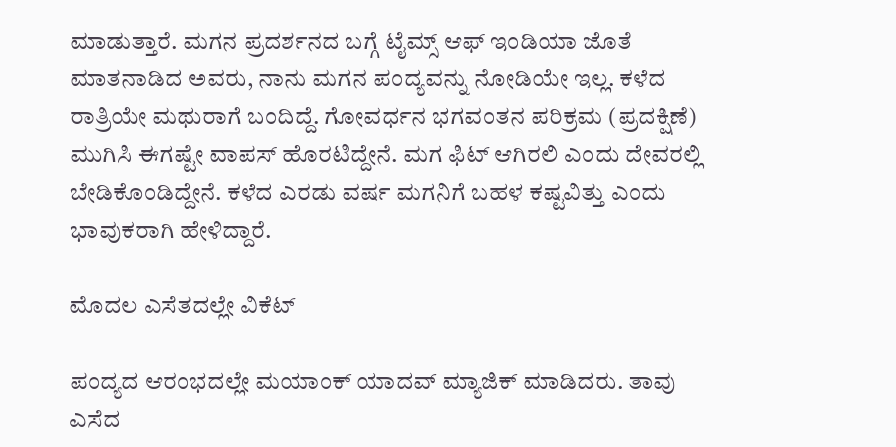ಮಾಡುತ್ತಾರೆ. ಮಗನ ಪ್ರದರ್ಶನದ ಬಗ್ಗೆ ಟೈಮ್ಸ್ ಆಫ್ ಇಂಡಿಯಾ ಜೊತೆ ಮಾತನಾಡಿದ ಅವರು, ನಾನು ಮಗನ ಪಂದ್ಯವನ್ನು ನೋಡಿಯೇ ಇಲ್ಲ. ಕಳೆದ ರಾತ್ರಿಯೇ ಮಥುರಾಗೆ ಬಂದಿದ್ದೆ. ಗೋವರ್ಧನ ಭಗವಂತನ ಪರಿಕ್ರಮ (ಪ್ರದಕ್ಷಿಣೆ) ಮುಗಿಸಿ ಈಗಷ್ಟೇ ವಾಪಸ್ ಹೊರಟಿದ್ದೇನೆ. ಮಗ ಫಿಟ್ ಆಗಿರಲಿ ಎಂದು ದೇವರಲ್ಲಿ ಬೇಡಿಕೊಂಡಿದ್ದೇನೆ. ಕಳೆದ ಎರಡು ವರ್ಷ ಮಗನಿಗೆ ಬಹಳ ಕಷ್ಟವಿತ್ತು ಎಂದು ಭಾವುಕರಾಗಿ ಹೇಳಿದ್ದಾರೆ.

ಮೊದಲ ಎಸೆತದಲ್ಲೇ ವಿಕೆಟ್

ಪಂದ್ಯದ ಆರಂಭದಲ್ಲೇ ಮಯಾಂಕ್ ಯಾದವ್ ಮ್ಯಾಜಿಕ್ ಮಾಡಿದರು. ತಾವು ಎಸೆದ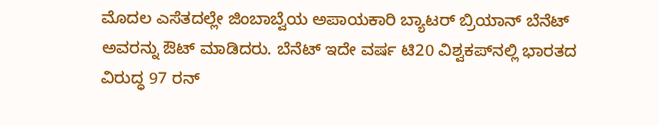ಮೊದಲ ಎಸೆತದಲ್ಲೇ ಜಿಂಬಾಬ್ವೆಯ ಅಪಾಯಕಾರಿ ಬ್ಯಾಟರ್ ಬ್ರಿಯಾನ್ ಬೆನೆಟ್ ಅವರನ್ನು ಔಟ್ ಮಾಡಿದರು. ಬೆನೆಟ್ ಇದೇ ವರ್ಷ ಟಿ20 ವಿಶ್ವಕಪ್‌ನಲ್ಲಿ ಭಾರತದ ವಿರುದ್ಧ 97 ರನ್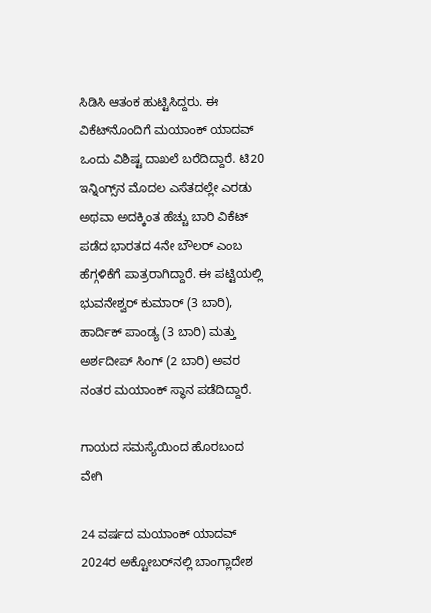ಸಿಡಿಸಿ ಆತಂಕ ಹುಟ್ಟಿಸಿದ್ದರು. ಈ ವಿಕೆಟ್‌ನೊಂದಿಗೆ ಮಯಾಂಕ್ ಯಾದವ್ ಒಂದು ವಿಶಿಷ್ಟ ದಾಖಲೆ ಬರೆದಿದ್ದಾರೆ. ಟಿ20 ಇನ್ನಿಂಗ್ಸ್‌ನ ಮೊದಲ ಎಸೆತದಲ್ಲೇ ಎರಡು ಅಥವಾ ಅದಕ್ಕಿಂತ ಹೆಚ್ಚು ಬಾರಿ ವಿಕೆಟ್ ಪಡೆದ ಭಾರತದ 4ನೇ ಬೌಲರ್ ಎಂಬ ಹೆಗ್ಗಳಿಕೆಗೆ ಪಾತ್ರರಾಗಿದ್ದಾರೆ. ಈ ಪಟ್ಟಿಯಲ್ಲಿ ಭುವನೇಶ್ವರ್ ಕುಮಾರ್ (3 ಬಾರಿ), ಹಾರ್ದಿಕ್ ಪಾಂಡ್ಯ (3 ಬಾರಿ) ಮತ್ತು ಅರ್ಶದೀಪ್ ಸಿಂಗ್ (2 ಬಾರಿ) ಅವರ ನಂತರ ಮಯಾಂಕ್ ಸ್ಥಾನ ಪಡೆದಿದ್ದಾರೆ.

ಗಾಯದ ಸಮಸ್ಯೆಯಿಂದ ಹೊರಬಂದ ವೇಗಿ

24 ವರ್ಷದ ಮಯಾಂಕ್ ಯಾದವ್ 2024ರ ಅಕ್ಟೋಬರ್‌ನಲ್ಲಿ ಬಾಂಗ್ಲಾದೇಶ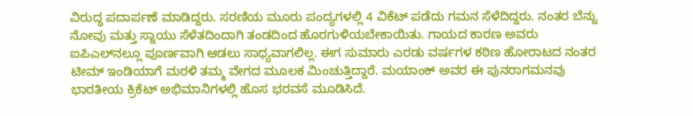ವಿರುದ್ಧ ಪದಾರ್ಪಣೆ ಮಾಡಿದ್ದರು. ಸರಣಿಯ ಮೂರು ಪಂದ್ಯಗಳಲ್ಲಿ 4 ವಿಕೆಟ್ ಪಡೆದು ಗಮನ ಸೆಳೆದಿದ್ದರು. ನಂತರ ಬೆನ್ನು ನೋವು ಮತ್ತು ಸ್ನಾಯು ಸೆಳೆತದಿಂದಾಗಿ ತಂಡದಿಂದ ಹೊರಗುಳಿಯಬೇಕಾಯಿತು. ಗಾಯದ ಕಾರಣ ಅವರು ಐಪಿಎಲ್‌ನಲ್ಲೂ ಪೂರ್ಣವಾಗಿ ಆಡಲು ಸಾಧ್ಯವಾಗಲಿಲ್ಲ. ಈಗ ಸುಮಾರು ಎರಡು ವರ್ಷಗಳ ಕಠಿಣ ಹೋರಾಟದ ನಂತರ ಟೀಮ್ ಇಂಡಿಯಾಗೆ ಮರಳಿ ತಮ್ಮ ವೇಗದ ಮೂಲಕ ಮಿಂಚುತ್ತಿದ್ದಾರೆ. ಮಯಾಂಕ್ ಅವರ ಈ ಪುನರಾಗಮನವು ಭಾರತೀಯ ಕ್ರಿಕೆಟ್ ಅಭಿಮಾನಿಗಳಲ್ಲಿ ಹೊಸ ಭರವಸೆ ಮೂಡಿಸಿದೆ.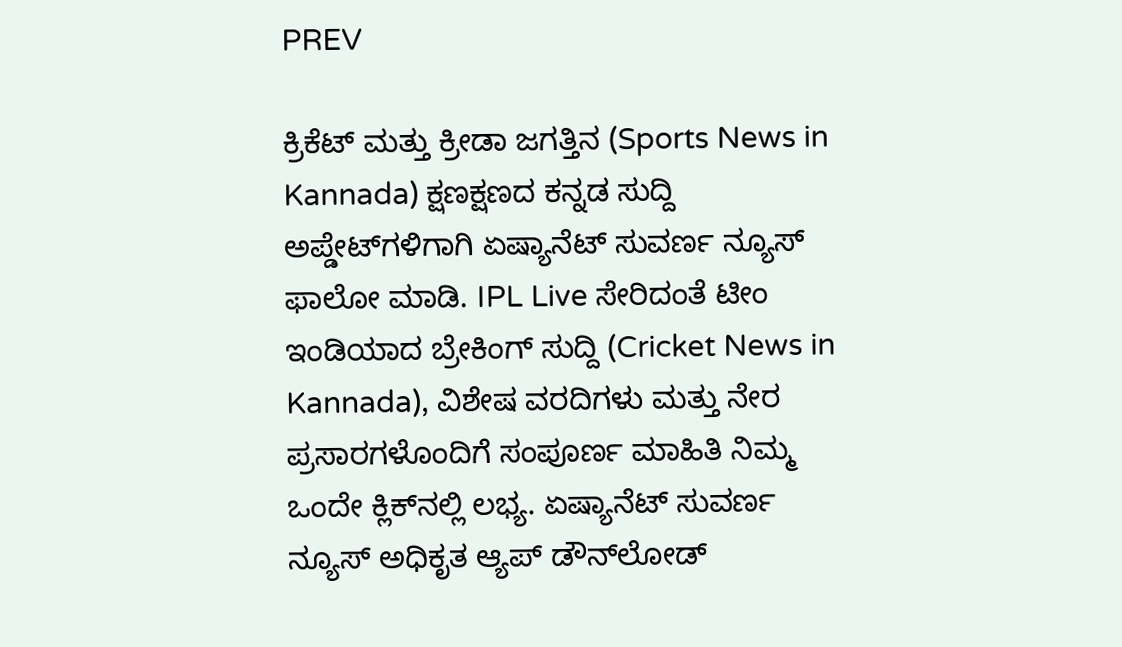PREV

ಕ್ರಿಕೆಟ್ ಮತ್ತು ಕ್ರೀಡಾ ಜಗತ್ತಿನ (Sports News in Kannada) ಕ್ಷಣಕ್ಷಣದ ಕನ್ನಡ ಸುದ್ದಿ ಅಪ್ಡೇಟ್‌ಗಳಿಗಾಗಿ ಏಷ್ಯಾನೆಟ್ ಸುವರ್ಣ ನ್ಯೂಸ್‌ ಫಾಲೋ ಮಾಡಿ. IPL Live ಸೇರಿದಂತೆ ಟೀಂ ಇಂಡಿಯಾದ ಬ್ರೇಕಿಂಗ್ ಸುದ್ದಿ (Cricket News in Kannada), ವಿಶೇಷ ವರದಿಗಳು ಮತ್ತು ನೇರ ಪ್ರಸಾರಗಳೊಂದಿಗೆ ಸಂಪೂರ್ಣ ಮಾಹಿತಿ ನಿಮ್ಮ ಒಂದೇ ಕ್ಲಿಕ್‌ನಲ್ಲಿ ಲಭ್ಯ. ಏಷ್ಯಾನೆಟ್ ಸುವರ್ಣ ನ್ಯೂಸ್ ಅಧಿಕೃತ ಆ್ಯಪ್ ಡೌನ್‌ಲೋಡ್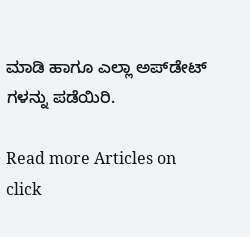ಮಾಡಿ ಹಾಗೂ ಎಲ್ಲಾ ಅಪ್‌ಡೇಟ್ ಗಳನ್ನು ಪಡೆಯಿರಿ.

Read more Articles on
click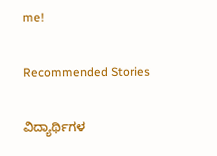me!

Recommended Stories

ವಿದ್ಯಾರ್ಥಿಗಳ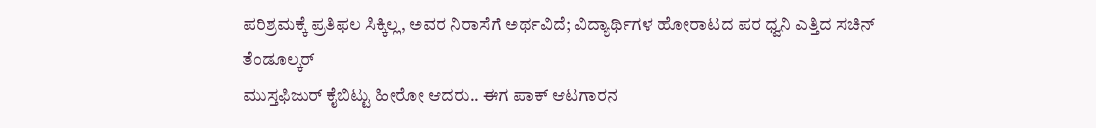ಪರಿಶ್ರಮಕ್ಕೆ ಪ್ರತಿಫಲ ಸಿಕ್ಕಿಲ್ಲ, ಅವರ ನಿರಾಸೆಗೆ ಅರ್ಥವಿದೆ; ವಿದ್ಯಾರ್ಥಿಗಳ ಹೋರಾಟದ ಪರ ಧ್ವನಿ ಎತ್ತಿದ ಸಚಿನ್ ತೆಂಡೂಲ್ಕರ್
ಮುಸ್ತಫಿಜುರ್ ಕೈಬಿಟ್ಟು ಹೀರೋ ಆದರು.. ಈಗ ಪಾಕ್ ಆಟಗಾರನ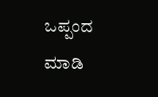ಒಪ್ಪಂದ ಮಾಡಿ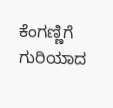ಕೆಂಗಣ್ಣಿಗೆ ಗುರಿಯಾದ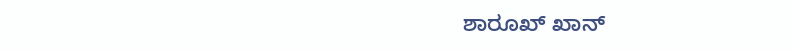ಶಾರೂಖ್ ಖಾನ್